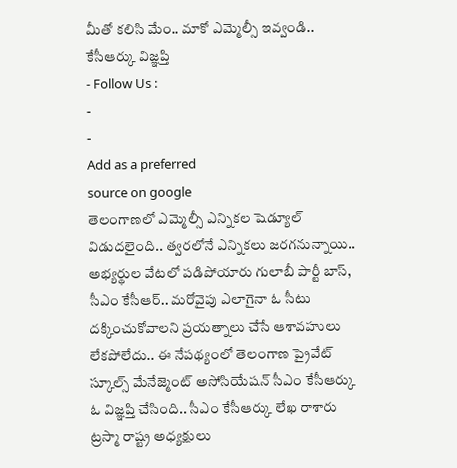మీతో కలిసి మేం.. మాకో ఎమ్మెల్సీ ఇవ్వండి.. కేసీఆర్కు విజ్ఞప్తి
- Follow Us :
-
-
Add as a preferred
source on google
తెలంగాణలో ఎమ్మెల్సీ ఎన్నికల షెడ్యూల్ విడుదలైంది.. త్వరలోనే ఎన్నికలు జరగనున్నాయి.. అభ్యర్థుల వేటలో పడిపోయారు గులాబీ పార్టీ బాస్, సీఎం కేసీఆర్.. మరోవైపు ఎలాగైనా ఓ సీటు దక్కించుకోవాలని ప్రయత్నాలు చేసే ఆశావహులు లేకపోలేదు.. ఈ నేపథ్యంలో తెలంగాణ ప్రైవేట్ స్కూల్స్ మేనేజ్మెంట్ అసోసియేషన్ సీఎం కేసీఆర్కు ఓ విజ్ఞప్తి చేసింది.. సీఎం కేసీఆర్కు లేఖ రాశారు ట్రస్మా రాష్ట్ర అధ్యక్షులు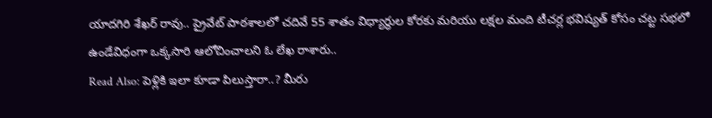యాదగిరి శేఖర్ రావు.. ప్రైవేట్ పాఠశాలలో చదివే 55 శాతం విధ్యార్థుల కోరకు మరియు లక్షల మంది టీచర్ల భవిష్యత్ కోసం చట్ట సభలో ఉండేవిధంగా ఒక్కసారి ఆలోచించాలని ఓ లేఖ రాశారు..
Read Also: పెళ్లికి ఇలా కూడా పిలుస్తారా..? మీరు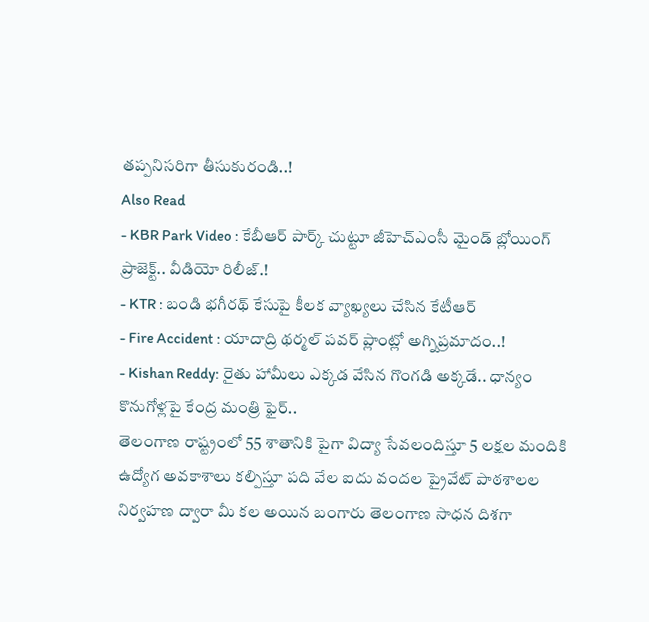తప్పనిసరిగా తీసుకురండి..!
Also Read
- KBR Park Video : కేబీఆర్ పార్క్ చుట్టూ జీహెచ్ఎంసీ మైండ్ బ్లోయింగ్ ప్రాజెక్ట్.. వీడియో రిలీజ్.!
- KTR : బండి భగీరథ్ కేసుపై కీలక వ్యాఖ్యలు చేసిన కేటీఆర్
- Fire Accident : యాదాద్రి థర్మల్ పవర్ ప్లాంట్లో అగ్నిప్రమాదం..!
- Kishan Reddy: రైతు హామీలు ఎక్కడ వేసిన గొంగడి అక్కడే.. ధాన్యం కొనుగోళ్లపై కేంద్ర మంత్రి ఫైర్..
తెలంగాణ రాష్ట్రంలో 55 శాతానికి పైగా విద్యా సేవలందిస్తూ 5 లక్షల మందికి ఉద్యోగ అవకాశాలు కల్పిస్తూ పది వేల ఐదు వందల ప్రైవేట్ పాఠశాలల నిర్వహణ ద్వారా మీ కల అయిన బంగారు తెలంగాణ సాధన దిశగా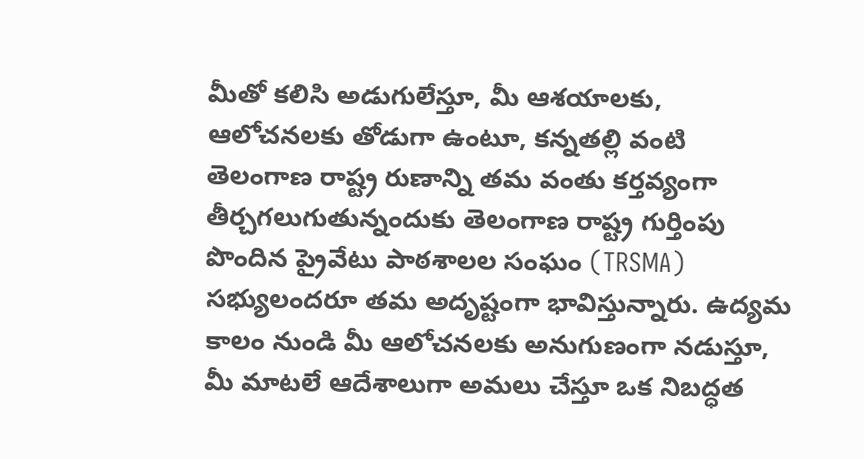మీతో కలిసి అడుగులేస్తూ, మీ ఆశయాలకు, ఆలోచనలకు తోడుగా ఉంటూ, కన్నతల్లి వంటి తెలంగాణ రాష్ట్ర రుణాన్ని తమ వంతు కర్తవ్యంగా తీర్చగలుగుతున్నందుకు తెలంగాణ రాష్ట్ర గుర్తింపు పొందిన ప్రైవేటు పాఠశాలల సంఘం (TRSMA) సభ్యులందరూ తమ అదృష్టంగా భావిస్తున్నారు. ఉద్యమ కాలం నుండి మీ ఆలోచనలకు అనుగుణంగా నడుస్తూ, మీ మాటలే ఆదేశాలుగా అమలు చేస్తూ ఒక నిబద్ధత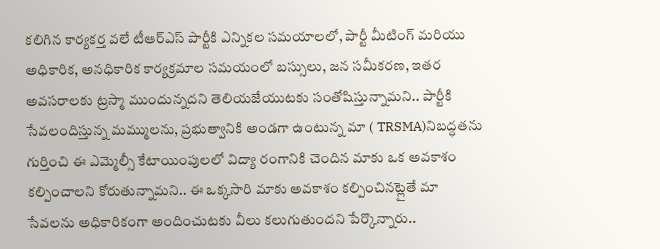కలిగిన కార్యకర్త వలే టీఆర్ఎస్ పార్టీకి ఎన్నికల సమయాలలో, పార్టీ మీటింగ్ మరియు అధికారిక, అనధికారిక కార్యక్రమాల సమయంలో బస్సులు, జన సమీకరణ, ఇతర అవసరాలకు ట్రస్మా ముందున్నదని తెలియజేయుటకు సంతోషిస్తున్నామని.. పార్టీకి సేవలందిస్తున్న మమ్ములను, ప్రభుత్వానికి అండగా ఉంటున్న మా ( TRSMA)నిబద్ధతను గుర్తించి ఈ ఎమ్మెల్సీ కేటాయింపులలో విద్యా రంగానికి చెందిన మాకు ఒక అవకాశం కల్పించాలని కోరుతున్నామని.. ఈ ఒక్కసారి మాకు అవకాశం కల్పించినట్లైతే మా సేవలను అధికారికంగా అందించుటకు వీలు కలుగుతుందని పేర్కొన్నారు..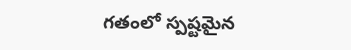గతంలో స్పష్టమైన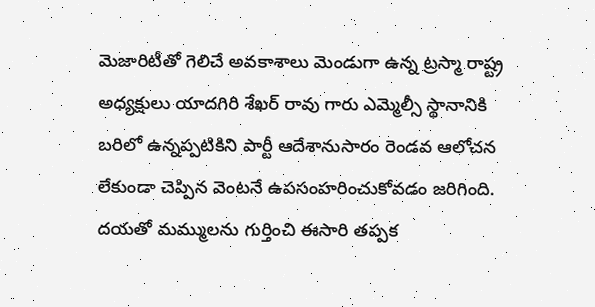మెజారిటీతో గెలిచే అవకాశాలు మెండుగా ఉన్న ట్రస్మా రాష్ట్ర అధ్యక్షులు యాదగిరి శేఖర్ రావు గారు ఎమ్మెల్సీ స్థానానికి బరిలో ఉన్నప్పటికిని పార్టీ ఆదేశానుసారం రెండవ ఆలోచన లేకుండా చెప్పిన వెంటనే ఉపసంహరించుకోవడం జరిగింది. దయతో మమ్ములను గుర్తించి ఈసారి తప్పక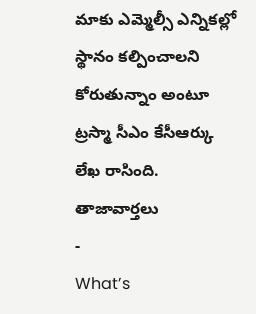మాకు ఎమ్మెల్సీ ఎన్నికల్లో స్థానం కల్పించాలని కోరుతున్నాం అంటూ ట్రస్మా సీఎం కేసీఆర్కు లేఖ రాసింది.
తాజావార్తలు
-
What’s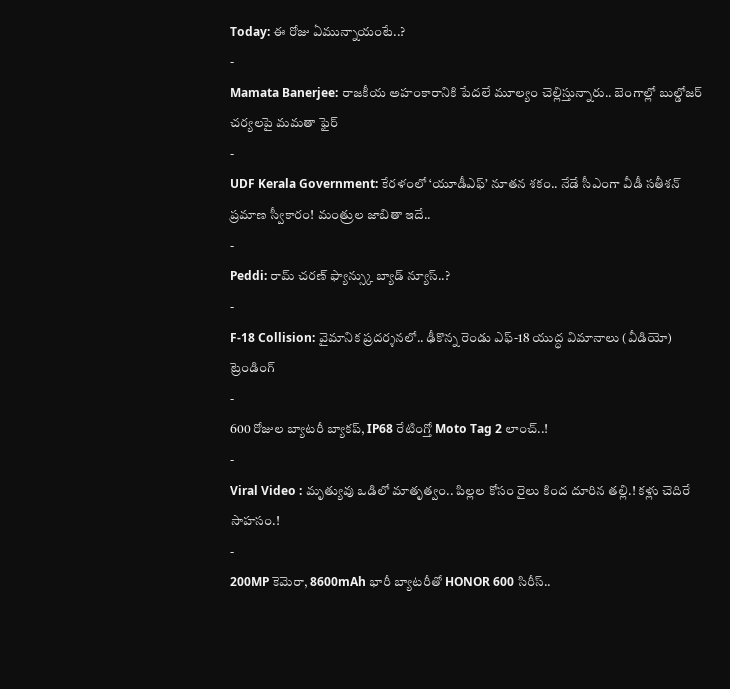Today: ఈ రోజు ఏమున్నాయంటే..?
-
Mamata Banerjee: రాజకీయ అహంకారానికి పేదలే మూల్యం చెల్లిస్తున్నారు.. బెంగాల్లో బుల్డోజర్ చర్యలపై మమతా ఫైర్
-
UDF Kerala Government: కేరళంలో ‘యూడీఎఫ్’ నూతన శకం.. నేడే సీఎంగా వీడీ సతీశన్ ప్రమాణ స్వీకారం! మంత్రుల జాబితా ఇదే..
-
Peddi: రామ్ చరణ్ ఫ్యాన్స్కు బ్యాడ్ న్యూస్..?
-
F-18 Collision: వైమానిక ప్రదర్శనలో.. ఢీకొన్న రెండు ఎఫ్-18 యుద్ధ విమానాలు (వీడియో)
ట్రెండింగ్
-
600 రోజుల బ్యాటరీ బ్యాకప్, IP68 రేటింగ్తో Moto Tag 2 లాంచ్..!
-
Viral Video : మృత్యువు ఒడిలో మాతృత్వం.. పిల్లల కోసం రైలు కింద దూరిన తల్లి.! కళ్లు చెదిరే సాహసం.!
-
200MP కెమెరా, 8600mAh భారీ బ్యాటరీతో HONOR 600 సిరీస్..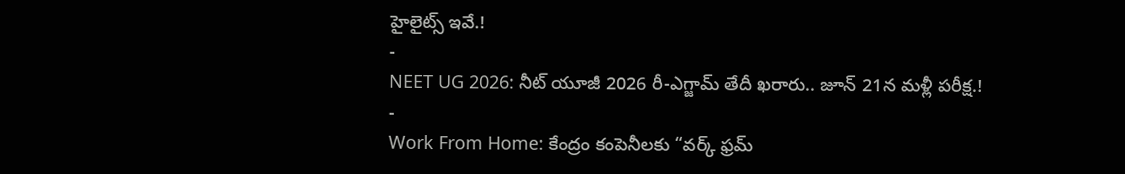హైలైట్స్ ఇవే.!
-
NEET UG 2026: నీట్ యూజీ 2026 రీ-ఎగ్జామ్ తేదీ ఖరారు.. జూన్ 21న మళ్లీ పరీక్ష.!
-
Work From Home: కేంద్రం కంపెనీలకు “వర్క్ ఫ్రమ్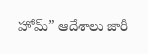హోమ్” ఆదేశాలు జారీ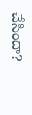చేసిందా?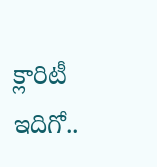క్లారిటీ ఇదిగో..